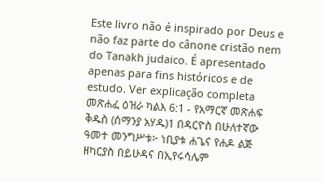Este livro não é inspirado por Deus e não faz parte do cânone cristão nem do Tanakh judaico. É apresentado apenas para fins históricos e de estudo. Ver explicação completa መጽሐፈ ዕዝራ ካልእ 6:1 - የአማርኛ መጽሐፍ ቅዱስ (ሰማንያ አሃዱ)1 በዳርዮስ በሁለተኛው ዓመተ መንግሥቱ፦ ነቢያቱ ሐጌና የሐዶ ልጅ ዘካርያስ በይሁዳና በኢየሩሳሌም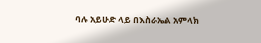ባሉ አይሁድ ላይ በእስራኤል አምላክ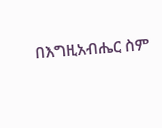በእግዚአብሔር ስም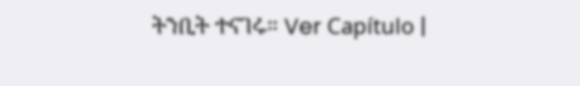ትንቢት ተናገሩ። Ver Capítulo |